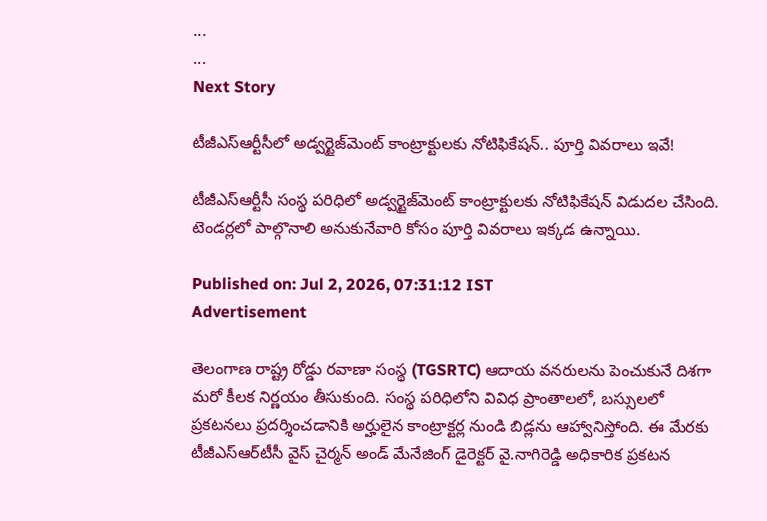...
...
Next Story

టీజీఎస్ఆర్టీసీలో అడ్వర్టైజ్‌మెంట్ కాంట్రాక్టులకు నోటిఫికేషన్.. పూర్తి వివరాలు ఇవే!

టీజీఎస్ఆర్టీసీ సంస్థ పరిధిలో అడ్వర్టైజ్‌మెంట్ కాంట్రాక్టులకు నోటిఫికేషన్ విడుదల చేసింది. టెండర్లలో పాల్గొనాలి అనుకునేవారి కోసం పూర్తి వివరాలు ఇక్కడ ఉన్నాయి.

Published on: Jul 2, 2026, 07:31:12 IST
Advertisement

తెలంగాణ రాష్ట్ర రోడ్డు రవాణా సంస్థ (TGSRTC) ఆదాయ వనరులను పెంచుకునే దిశగా మరో కీలక నిర్ణయం తీసుకుంది. సంస్థ పరిధిలోని వివిధ ప్రాంతాలలో, బస్సులలో ప్రకటనలు ప్రదర్శించడానికి అర్హులైన కాంట్రాక్టర్ల నుండి బిడ్లను ఆహ్వానిస్తోంది. ఈ మేరకు టీజీఎస్‌ఆర్‌టీసీ వైస్ చైర్మన్ అండ్ మేనేజింగ్ డైరెక్టర్ వై.నాగిరెడ్డి అధికారిక ప్రకటన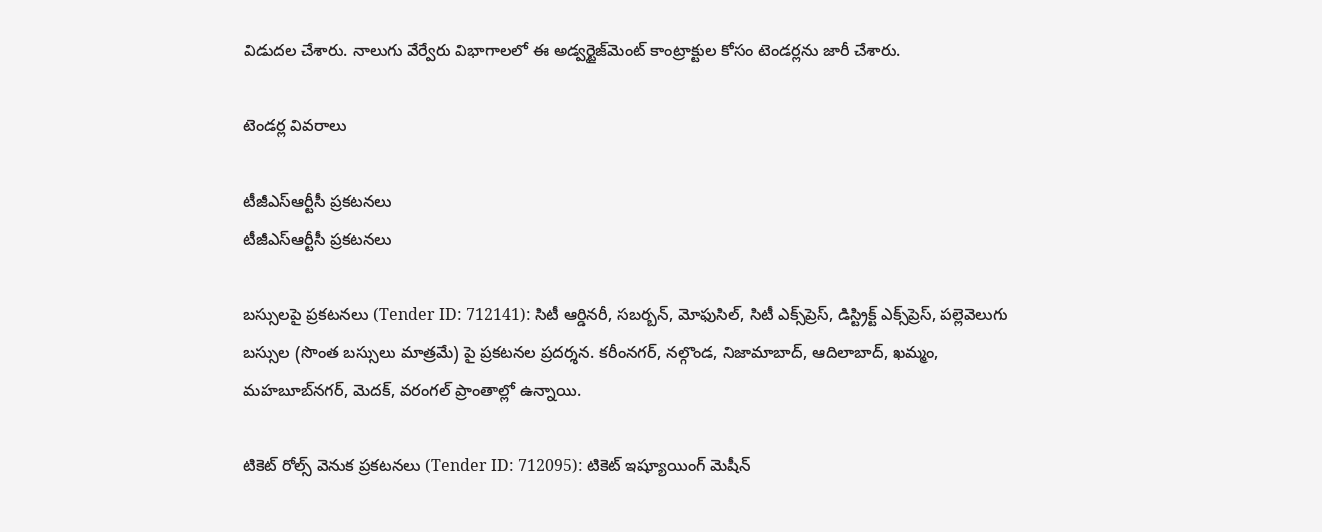విడుదల చేశారు. నాలుగు వేర్వేరు విభాగాలలో ఈ అడ్వర్టైజ్‌మెంట్ కాంట్రాక్టుల కోసం టెండర్లను జారీ చేశారు.

టెండర్ల వివరాలు

టీజీఎస్ఆర్టీసీ ప్రకటనలు
టీజీఎస్ఆర్టీసీ ప్రకటనలు

బస్సులపై ప్రకటనలు (Tender ID: 712141): సిటీ ఆర్డినరీ, సబర్బన్, మోఫుసిల్, సిటీ ఎక్స్‌ప్రెస్, డిస్ట్రిక్ట్ ఎక్స్‌ప్రెస్, పల్లెవెలుగు బస్సుల (సొంత బస్సులు మాత్రమే) పై ప్రకటనల ప్రదర్శన. కరీంనగర్, నల్గొండ, నిజామాబాద్, ఆదిలాబాద్, ఖమ్మం, మహబూబ్‌నగర్, మెదక్, వరంగల్ ప్రాంతాల్లో ఉన్నాయి.

టికెట్ రోల్స్ వెనుక ప్రకటనలు (Tender ID: 712095): టికెట్ ఇష్యూయింగ్ మెషీన్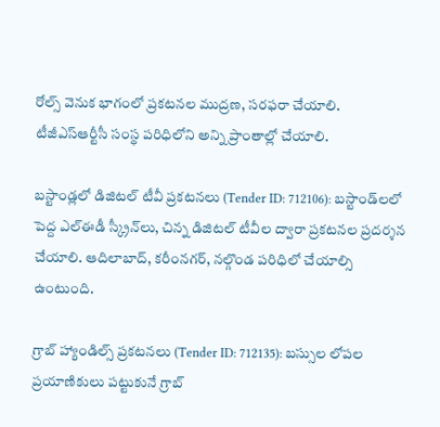రోల్స్ వెనుక భాగంలో ప్రకటనల ముద్రణ, సరఫరా చేయాలి. టీజీఎస్ఆర్టీసీ సంస్థ పరిధిలోని అన్ని ప్రాంతాల్లో చేయాలి.

బస్టాండ్లలో డిజిటల్ టీవీ ప్రకటనలు (Tender ID: 712106): బస్టాండ్‌లలో పెద్ద ఎల్‌ఈడీ స్క్రీన్‌లు, చిన్న డిజిటల్ టీవీల ద్వారా ప్రకటనల ప్రదర్శన చేయాలి. ఆదిలాబాద్, కరీంనగర్, నల్గొండ పరిధిలో చేయాల్సి ఉంటుంది.

గ్రాబ్ హ్యాండిల్స్ ప్రకటనలు (Tender ID: 712135): బస్సుల లోపల ప్రయాణికులు పట్టుకునే గ్రాబ్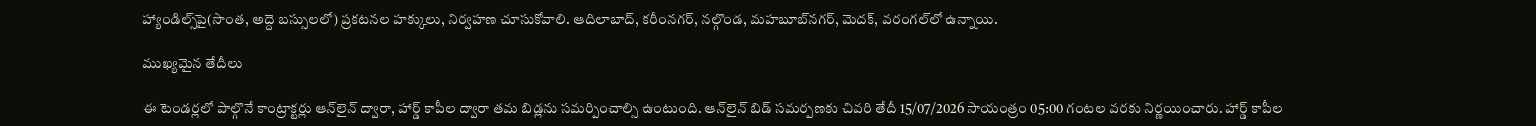హ్యాండిల్స్‌పై(సొంత, అద్దె బస్సులలో) ప్రకటనల హక్కులు, నిర్వహణ చూసుకోవాలి. ఆదిలాబాద్, కరీంనగర్, నల్గొండ, మహబూబ్‌నగర్, మెదక్, వరంగల్‌లో ఉన్నాయి.

ముఖ్యమైన తేదీలు

ఈ టెండర్లలో పాల్గొనే కాంట్రాక్టర్లు ఆన్‌లైన్ ద్వారా, హార్డ్ కాపీల ద్వారా తమ బిడ్లను సమర్పించాల్సి ఉంటుంది. ఆన్‌లైన్ బిడ్ సమర్పణకు చివరి తేదీ 15/07/2026 సాయంత్రం 05:00 గంటల వరకు నిర్ణయించారు. హార్డ్ కాపీల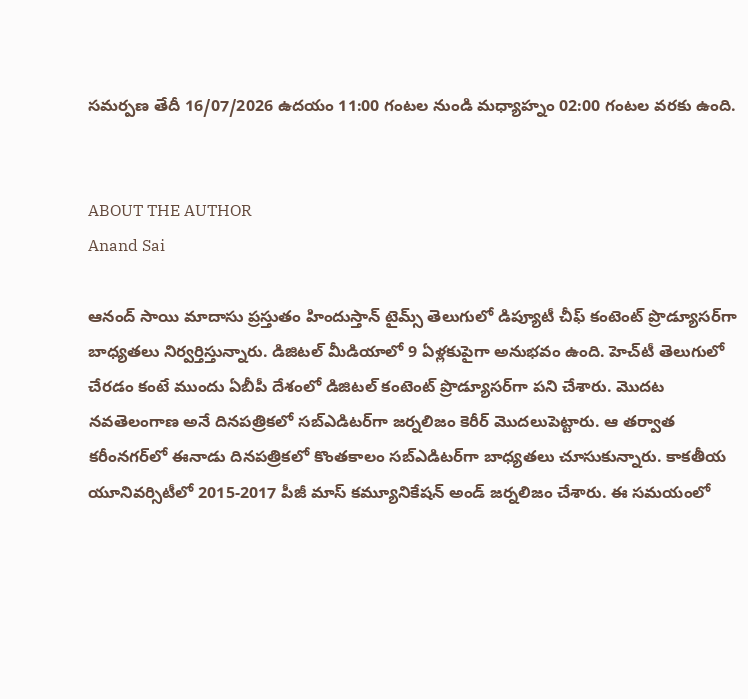సమర్పణ తేదీ 16/07/2026 ఉదయం 11:00 గంటల నుండి మధ్యాహ్నం 02:00 గంటల వరకు ఉంది.


ABOUT THE AUTHOR
Anand Sai

ఆనంద్ సాయి మాదాసు ప్రస్తుతం హిందుస్తాన్ టైమ్స్ తెలుగులో డిప్యూటీ చీఫ్ కంటెంట్ ప్రొడ్యూసర్‌గా బాధ్యతలు నిర్వర్తిస్తున్నారు. డిజిటల్ మీడియాలో 9 ఏళ్లకుపైగా అనుభవం ఉంది. హెచ్‌టీ తెలుగులో చేరడం కంటే ముందు ఏబీపీ దేశంలో డిజిటల్ కంటెంట్ ప్రొడ్యూసర్‌గా పని చేశారు. మెుదట నవతెలంగాణ అనే దినపత్రికలో సబ్ఎడిటర్‌గా జర్నలిజం కెరీర్ మెుదలుపెట్టారు. ఆ తర్వాత కరీంనగర్‌లో ఈనాడు దినపత్రికలో కొంతకాలం సబ్‌ఎడిటర్‌గా బాధ్యతలు చూసుకున్నారు. కాకతీయ యూనివర్సిటీలో 2015-2017 పీజీ మాస్ కమ్యూనికేషన్ అండ్ జర్నలిజం చేశారు. ఈ సమయంలో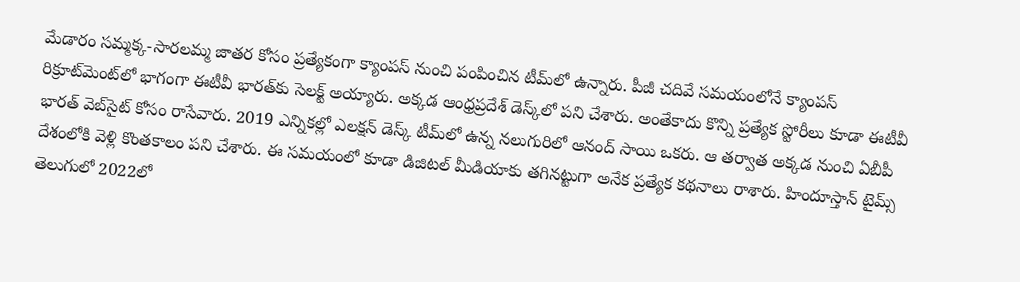మేడారం సమ్మక్క-సారలమ్మ జాతర కోసం ప్రత్యేకంగా క్యాంపస్ నుంచి పంపించిన టీమ్‌లో ఉన్నారు. పీజీ చదివే సమయంలోనే క్యాంపస్ రిక్రూట్‌మెంట్‌లో భాగంగా ఈటీవీ భారత్‌కు సెలక్ట్ అయ్యారు. అక్కడ ఆంధ్రప్రదేశ్‌ డెస్క్‌లో పని చేశారు. అంతేకాదు కొన్ని ప్రత్యేక స్టోరీలు కూడా ఈటీవీ భారత్ వెబ్‌సైట్ కోసం రాసేవారు. 2019 ఎన్నికల్లో ఎలక్షన్ డెస్క్‌ టీమ్‌లో ఉన్న నలుగురిలో ఆనంద్ సాయి ఒకరు. ఆ తర్వాత అక్కడ నుంచి ఏబీపీ దేశంలోకి వెళ్లి కొంతకాలం పని చేశారు. ఈ సమయంలో కూడా డిజిటల్ మీడియాకు తగినట్టుగా అనేక ప్రత్యేక కథనాలు రాశారు. హిందూస్తాన్ టైమ్స్‌ తెలుగులో 2022లో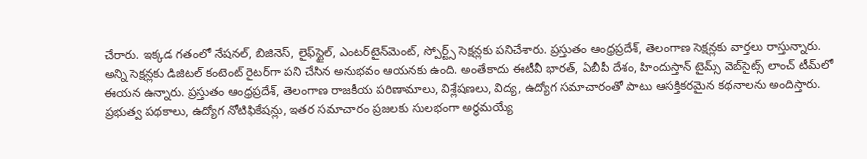చేరారు. ఇక్కడ గతంలో నేషనల్, బిజినెస్, లైఫ్‌స్టైల్, ఎంటర్‌టైన్‌మెంట్‌, స్పోర్ట్స్‌ సెక్షన్లకు పనిచేశారు. ప్రస్తుతం ఆంధ్రప్రదేశ్, తెలంగాణ సెక్షన్లకు వార్తలు రాస్తున్నారు. అన్ని సెక్షన్లకు డిజిటల్ కంటెంట్ రైటర్‌గా పని చేసిన అనుభవం ఆయనకు ఉంది. అంతేకాదు ఈటీవీ భారత్, ఏబీపీ దేశం, హిందుస్తాన్ టైమ్స్ వెబ్‌సైట్స్ లాంచ్ టీమ్‌లో ఈయన ఉన్నారు. ప్రస్తుతం ఆంధ్రప్రదేశ్, తెలంగాణ రాజకీయ పరిణామాలు, విశ్లేషణలు, విద్య, ఉద్యోగ సమాచారంతో పాటు ఆసక్తికరమైన కథనాలను అందిస్తారు. ప్రభుత్వ పథకాలు, ఉద్యోగ నోటిఫికేషన్లు, ఇతర సమాచారం ప్రజలకు సులభంగా అర్థమయ్యే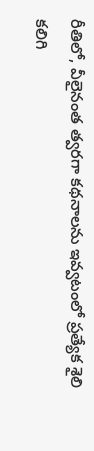రీతిలో, వీలైనంత త్వరగా కథనాలను ఇవ్వటంలో ప్రత్యేక శైలి కలిగి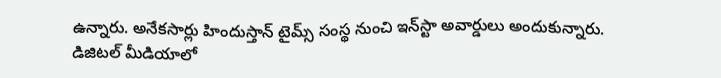ఉన్నారు. అనేకసార్లు హిందుస్తాన్ టైమ్స్ సంస్థ నుంచి ఇన్‌స్టా అవార్డులు అందుకున్నారు. డిజిటల్ మీడియాలో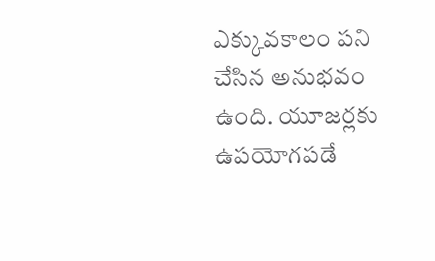ఎక్కువకాలం పని చేసిన అనుభవం ఉంది. యూజర్లకు ఉపయోగపడే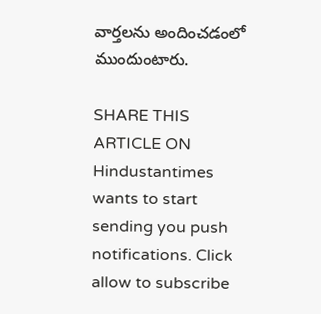వార్తలను అందించడంలో ముందుంటారు.

SHARE THIS ARTICLE ON
Hindustantimes wants to start sending you push notifications. Click allow to subscribe